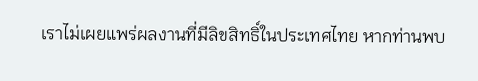เราไม่เผยแพร่ผลงานที่มีลิขสิทธิ์ในประเทศไทย หากท่านพบ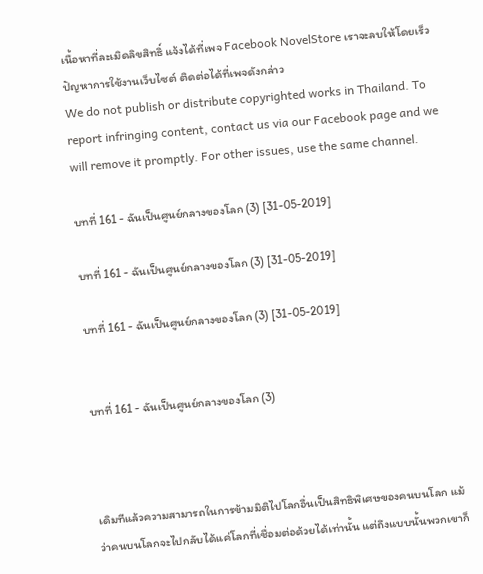เนื้อหาที่ละเมิดลิขสิทธิ์ แจ้งได้ที่เพจ Facebook NovelStore เราจะลบให้โดยเร็ว
ปัญหาการใช้งานเว็บไซต์ ติดต่อได้ที่เพจดังกล่าว
We do not publish or distribute copyrighted works in Thailand. To report infringing content, contact us via our Facebook page and we will remove it promptly. For other issues, use the same channel.

บทที่ 161 - ฉันเป็นศูนย์กลางของโลก (3) [31-05-2019]

บทที่ 161 - ฉันเป็นศูนย์กลางของโลก (3) [31-05-2019]

บทที่ 161 - ฉันเป็นศูนย์กลางของโลก (3) [31-05-2019]


บทที่ 161 - ฉันเป็นศูนย์กลางของโลก (3)



เดิมทีแล้วความสามารถในการข้ามมิติไปโลกอื่นเป็นสิทธิพิเศษของคนบนโลก แม้ว่าคนบนโลกจะไปกลับได้แค่โลกที่เชื่อมต่อด้วยได้เท่านั้น แต่ถึงแบบนั้นพวกเขาก็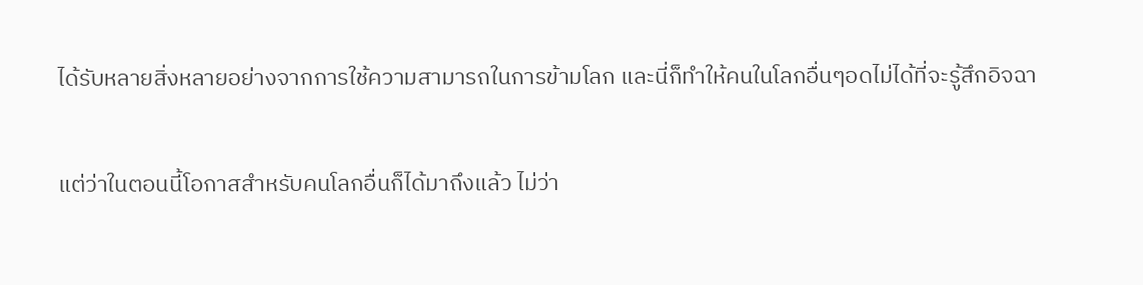ได้รับหลายสิ่งหลายอย่างจากการใช้ความสามารถในการข้ามโลก และนี่ก็ทำให้คนในโลกอื่นๆอดไม่ได้ที่จะรู้สึกอิจฉา

แต่ว่าในตอนนี้โอกาสสำหรับคนโลกอื่นก็ได้มาถึงแล้ว ไม่ว่า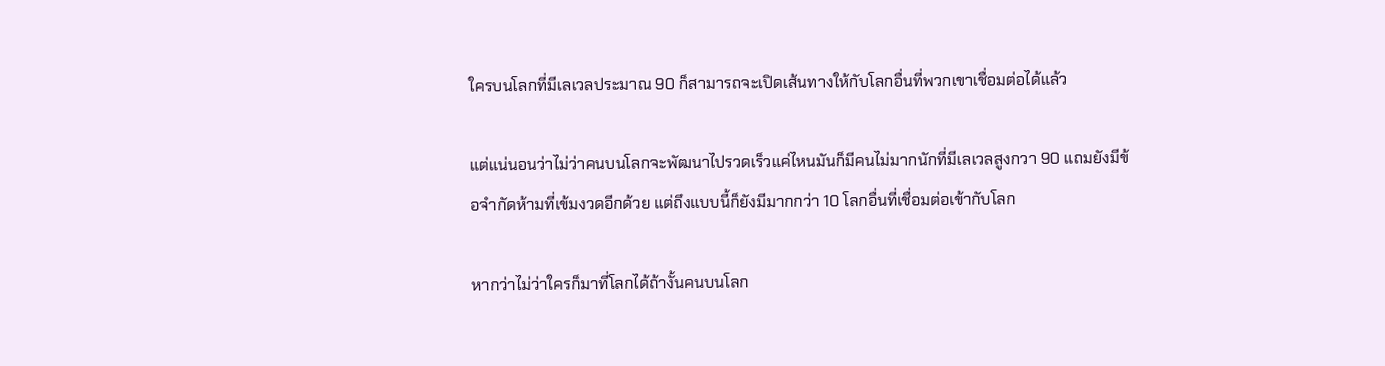ใครบนโลกที่มีเลเวลประมาณ 90 ก็สามารถจะเปิดเส้นทางให้กับโลกอื่นที่พวกเขาเชื่อมต่อได้แล้ว

แต่แน่นอนว่าไม่ว่าคนบนโลกจะพัฒนาไปรวดเร็วแค่ไหนมันก็มีคนไม่มากนักที่มีเลเวลสูงกวา 90 แถมยังมีข้อจำกัดห้ามที่เข้มงวดอีกด้วย แต่ถึงแบบนี้ก็ยังมีมากกว่า 10 โลกอื่นที่เชื่อมต่อเข้ากับโลก

หากว่าไม่ว่าใครก็มาที่โลกได้ถ้างั้นคนบนโลก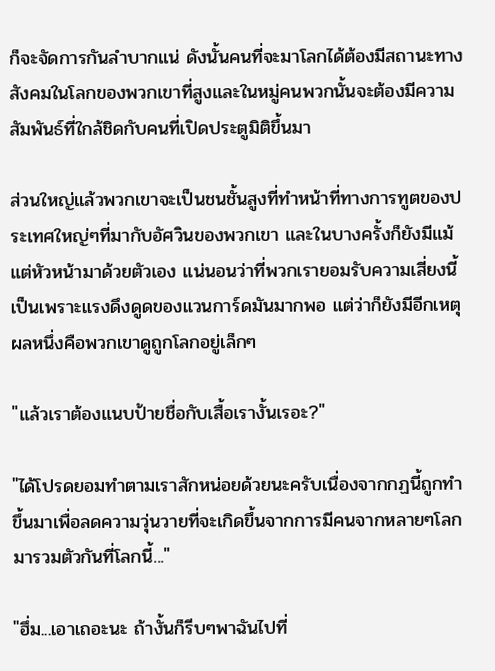ก็จะจัดการกันลำบากแน่ ดังนั้นคนที่จะมาโลกได้ต้องมีสถานะทางสังคมในโลกของพวกเขาที่สูงและในหมู่คนพวกนั้นจะต้องมีความสัมพันธ์ที่ใกล้ชิดกับคนที่เปิดประตูมิติขึ้นมา

ส่วนใหญ่แล้วพวกเขาจะเป็นชนชั้นสูงที่ทำหน้าที่ทางการทูตของประเทศใหญ่ๆที่มากับอัศวินของพวกเขา และในบางครั้งก็ยังมีแม้แต่หัวหน้ามาด้วยตัวเอง แน่นอนว่าที่พวกเรายอมรับความเสี่ยงนี้เป็นเพราะแรงดึงดูดของแวนการ์ดมันมากพอ แต่ว่าก็ยังมีอีกเหตุผลหนึ่งคือพวกเขาดูถูกโลกอยู่เล็กๆ

"แล้วเราต้องแนบป้ายชื่อกับเสื้อเรางั้นเรอะ?"

"ได้โปรดยอมทำตามเราสักหน่อยด้วยนะครับเนื่องจากกฏนี้ถูกทำขึ้นมาเพื่อลดความวุ่นวายที่จะเกิดขึ้นจากการมีคนจากหลายๆโลกมารวมตัวกันที่โลกนี้..."

"ฮึ่ม...เอาเถอะนะ ถ้างั้นก็รีบๆพาฉันไปที่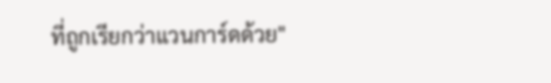ที่ถูกเรียกว่าแวนการ์ดด้วย"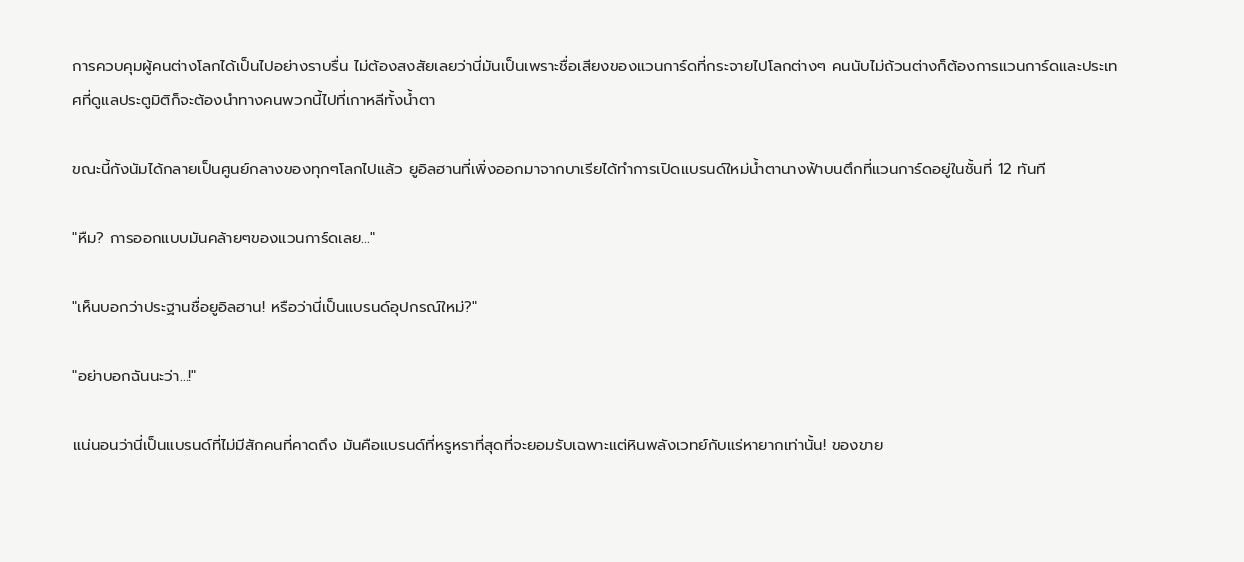การควบคุมผู้คนต่างโลกได้เป็นไปอย่างราบรื่น ไม่ต้องสงสัยเลยว่านี่มันเป็นเพราะชื่อเสียงของแวนการ์ดที่กระจายไปโลกต่างๆ คนนับไม่ถ้วนต่างก็ต้องการแวนการ์ดและประเทศที่ดูแลประตูมิติก็จะต้องนำทางคนพวกนี้ไปที่เกาหลีทั้งน้ำตา

ขณะนี้กังนัมได้กลายเป็นศูนย์กลางของทุกๆโลกไปแล้ว ยูอิลฮานที่เพิ่งออกมาจากบาเรียได้ทำการเปิดแบรนด์ใหม่น้ำตานางฟ้าบนตึกที่แวนการ์ดอยู่ในชั้นที่ 12 ทันที

"หืม? การออกแบบมันคล้ายๆของแวนการ์ดเลย..."

"เห็นบอกว่าประฐานชื่อยูอิลฮาน! หรือว่านี่เป็นแบรนด์อุปกรณ์ใหม่?"

"อย่าบอกฉันนะว่า...!"

แน่นอนว่านี่เป็นแบรนด์ที่ไม่มีสักคนที่คาดถึง มันคือแบรนด์ที่หรูหราที่สุดที่จะยอมรับเฉพาะแต่หินพลังเวทย์กับแร่หายากเท่านั้น! ของขาย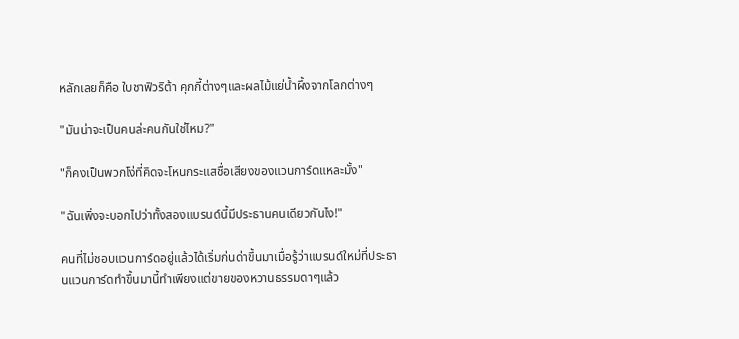หลักเลยก็คือ ใบชาฟิวริต้า คุกกี้ต่างๆและผลไม้แย่น้ำผึ้งจากโลกต่างๆ

"มันน่าจะเป็นคนล่ะคนกันใช่ไหม?"

"ก็คงเป็นพวกโง่ที่คิดจะโหนกระแสชื่อเสียงของแวนการ์ดแหละมั้ง"

"ฉันเพิ่งจะบอกไปว่าทั้งสองแบรนด์นี้มีประธานคนเดียวกันไง!"

คนที่ไม่ชอบแวนการ์ดอยู่แล้วได้เริ่มก่นด่าขึ้นมาเมื่อรู้ว่าแบรนด์ใหม่ที่ประธานแวนการ์ดทำขึ้นมานี้ทำเพียงแต่ขายของหวานธรรมดาๆแล้ว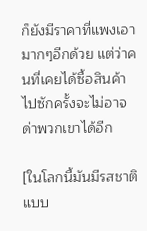ก็ยังมีราคาที่แพงเอามากๆอีกด้วย แต่ว่าคนที่เคยได้ซื้อสินค้าไปซักครั้งจะไม่อาจด่าพวกเขาได้อีก

[ในโลกนี้มันมีรสชาติแบบ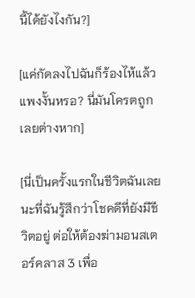นี้ได้ยังไงกัน?]

[แค่กัดลงไปฉันก็ร้องไห้แล้ว แพงงั้นหรอ? นี่มันโครตถูกเลยต่างหาก]

[นี่เป็นครั้งแรกในชีวิตฉันเลยนะที่ฉันรู้สึกว่าโชคดีที่ยังมีชีวิตอยู่ ต่อให้ต้องฆ่ามอนสเตอร์คลาส 3 เพื่อ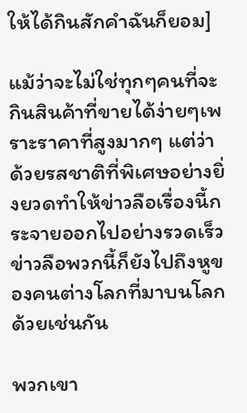ให้ได้กินสักคำฉันก็ยอม]

แม้ว่าจะไม่ใช่ทุกๆคนที่จะกินสินค้าที่ขายได้ง่ายๆเพราะราคาที่สูงมากๆ แต่ว่าด้วยรสชาติที่พิเศษอย่างยิ่งยวดทำให้ข่าวลือเรื่องนี้กระจายออกไปอย่างรวดเร็ว ข่าวลือพวกนี้ก็ยังไปถึงหูของคนต่างโลกที่มาบนโลกด้วยเช่นกัน

พวกเขา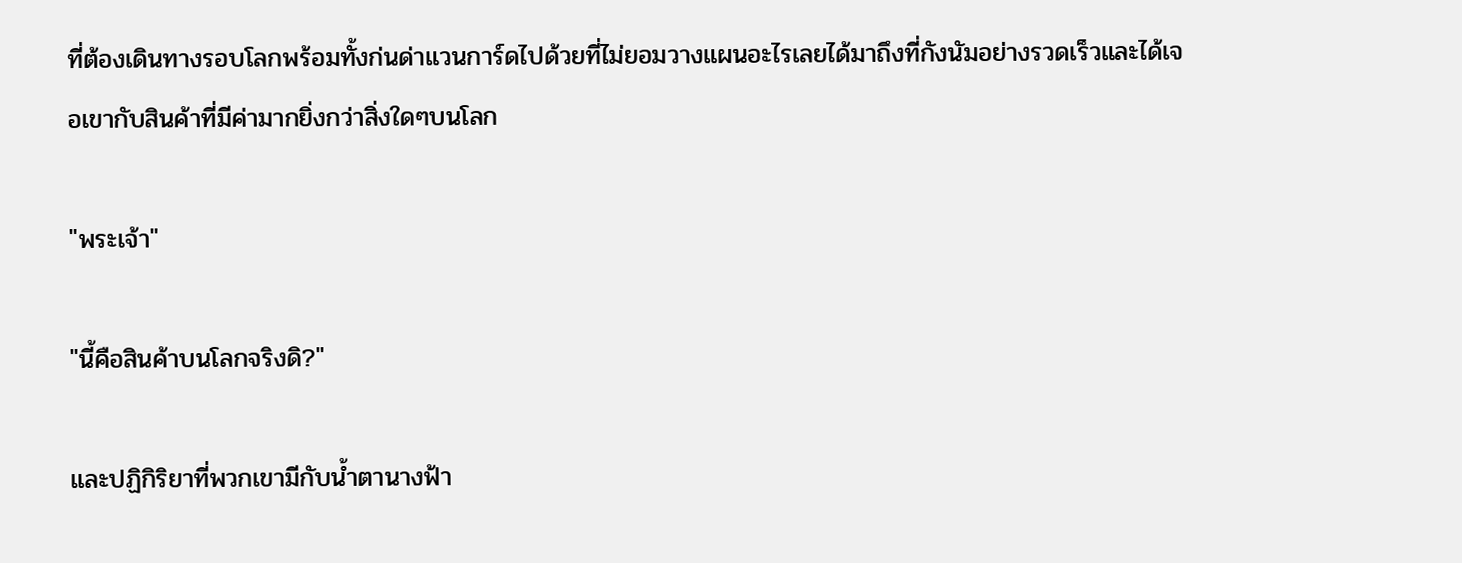ที่ต้องเดินทางรอบโลกพร้อมทั้งก่นด่าแวนการ์ดไปด้วยที่ไม่ยอมวางแผนอะไรเลยได้มาถึงที่กังนัมอย่างรวดเร็วและได้เจอเขากับสินค้าที่มีค่ามากยิ่งกว่าสิ่งใดๆบนโลก

"พระเจ้า"

"นี้คือสินค้าบนโลกจริงดิ?"

และปฏิกิริยาที่พวกเขามีกับน้ำตานางฟ้า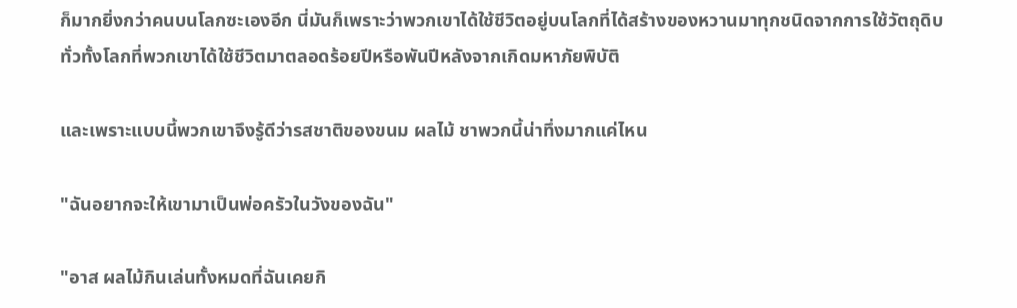ก็มากยิ่งกว่าคนบนโลกซะเองอีก นี่มันก็เพราะว่าพวกเขาได้ใช้ชีวิตอยู่บนโลกที่ได้สร้างของหวานมาทุกชนิดจากการใช้วัตถุดิบทั่วทั้งโลกที่พวกเขาได้ใช้ชีวิตมาตลอดร้อยปีหรือพันปีหลังจากเกิดมหาภัยพิบัติ

และเพราะแบบนี้พวกเขาจึงรู้ดีว่ารสชาติของขนม ผลไม้ ชาพวกนี้น่าทึ่งมากแค่ไหน

"ฉันอยากจะให้เขามาเป็นพ่อครัวในวังของฉัน"

"อาส ผลไม้กินเล่นทั้งหมดที่ฉันเคยกิ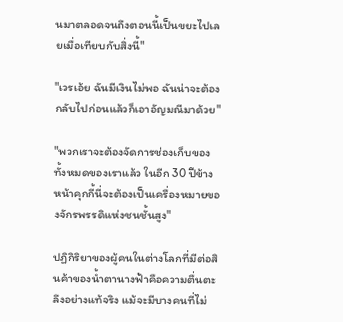นมาตลอดจนถึงตอนนี้เป็นขยะไปเลยเมื่อเทียบกับสิ่งนี้"

"เวรเอ้ย ฉันมีเงินไม่พอ ฉันน่าจะต้องกลับไปก่อนแล้วก็เอาอัญมณีมาด้วย"

"พวกเราจะต้องจัดการช่องเก็บของทั้งหมดของเราแล้ว ในอีก 30 ปีข้างหน้าคุกกี้นี่จะต้องเป็นเครื่องหมายของจักรพรรดิแห่งชนชั้นสูง"

ปฏิกิริยาของผู้คนในต่างโลกที่มีต่อสินค้าของน้ำตานางฟ้าคือความตื่นตะลึงอย่างแท้จริง แม้จะมีบางคนที่ไม่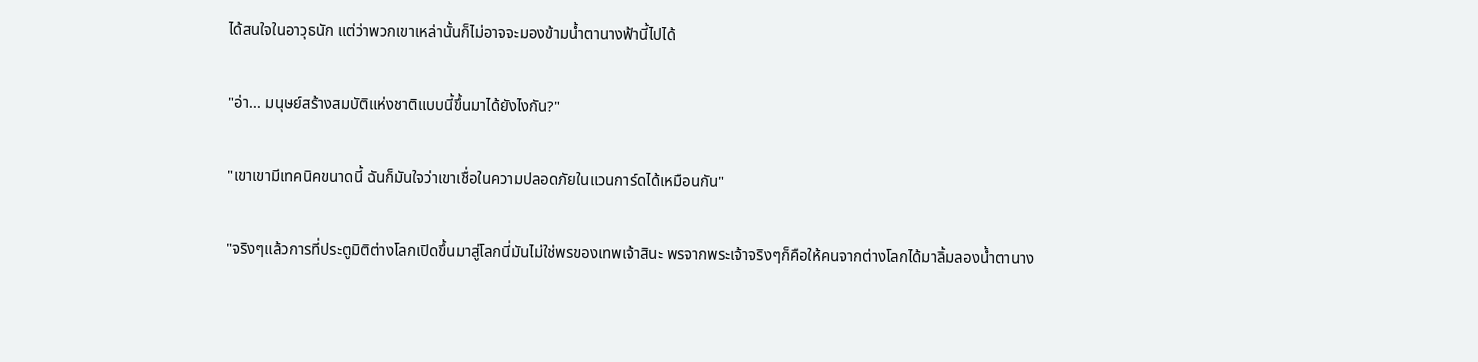ได้สนใจในอาวุธนัก แต่ว่าพวกเขาเหล่านั้นก็ไม่อาจจะมองข้ามน้ำตานางฟ้านี้ไปได้

"อ่า... มนุษย์สร้างสมบัติแห่งชาติแบบนี้ขึ้นมาได้ยังไงกัน?"

"เขาเขามีเทคนิคขนาดนี้ ฉันก็มันใจว่าเขาเชื่อในความปลอดภัยในแวนการ์ดได้เหมือนกัน"

"จริงๆแล้วการที่ประตูมิติต่างโลกเปิดขึ้นมาสู่โลกนี่มันไม่ใช่พรของเทพเจ้าสินะ พรจากพระเจ้าจริงๆก็คือให้คนจากต่างโลกได้มาลิ้มลองน้ำตานาง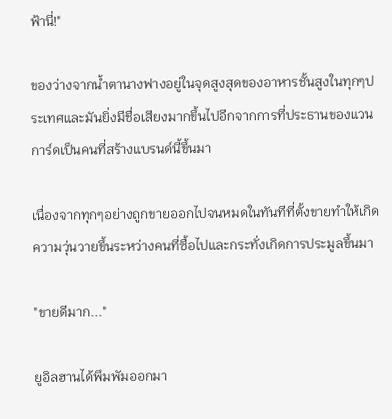ฟ้านี่!"

ของว่างจากน้ำตานางฟางอยู่ในจุดสูงสุดของอาหารชั้นสูงในทุกๆประเทศและมันยิ่งมีชื่อเสียงมากขึ้นไปอีกจากการที่ประธานของแวนการ์ดเป็นคนที่สร้างแบรนด์นี้ขึ้นมา

เนื่องจากทุกๆอย่างถูกขายออกไปจนหมดในทันทีที่ตั้งขายทำให้เกิดความวุ่นวายขึ้นระหว่างคนที่ซื้อไปและกระทั่งเกิดการประมูลขึ้นมา

"ขายดีมาก..."

ยูอิลฮานได้พึมพัมออกมา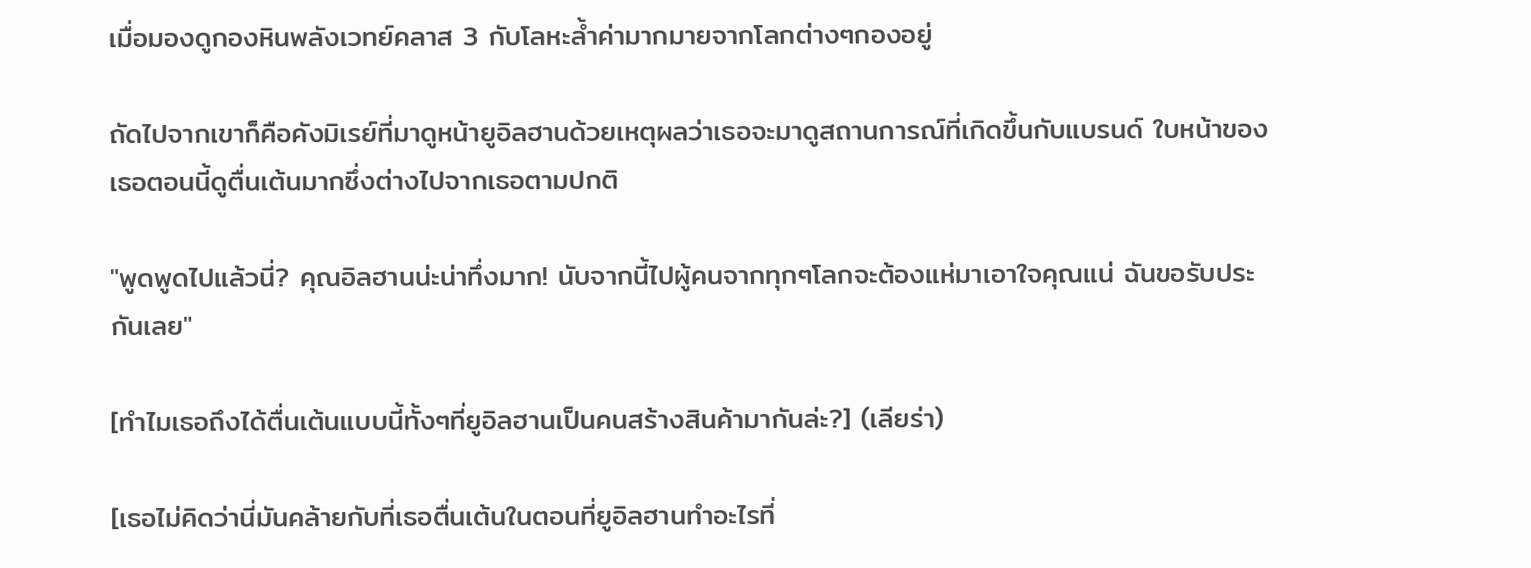เมื่อมองดูกองหินพลังเวทย์คลาส 3 กับโลหะล้ำค่ามากมายจากโลกต่างๆกองอยู่

ถัดไปจากเขาก็คือคังมิเรย์ที่มาดูหน้ายูอิลฮานด้วยเหตุผลว่าเธอจะมาดูสถานการณ์ที่เกิดขึ้นกับแบรนด์ ใบหน้าของเธอตอนนี้ดูตื่นเต้นมากซึ่งต่างไปจากเธอตามปกติ

"พูดพูดไปแล้วนี่? คุณอิลฮานน่ะน่าทึ่งมาก! นับจากนี้ไปผู้คนจากทุกๆโลกจะต้องแห่มาเอาใจคุณแน่ ฉันขอรับประกันเลย"

[ทำไมเธอถึงได้ตื่นเต้นแบบนี้ทั้งๆที่ยูอิลฮานเป็นคนสร้างสินค้ามากันล่ะ?] (เลียร่า)

[เธอไม่คิดว่านี่มันคล้ายกับที่เธอตื่นเต้นในตอนที่ยูอิลฮานทำอะไรที่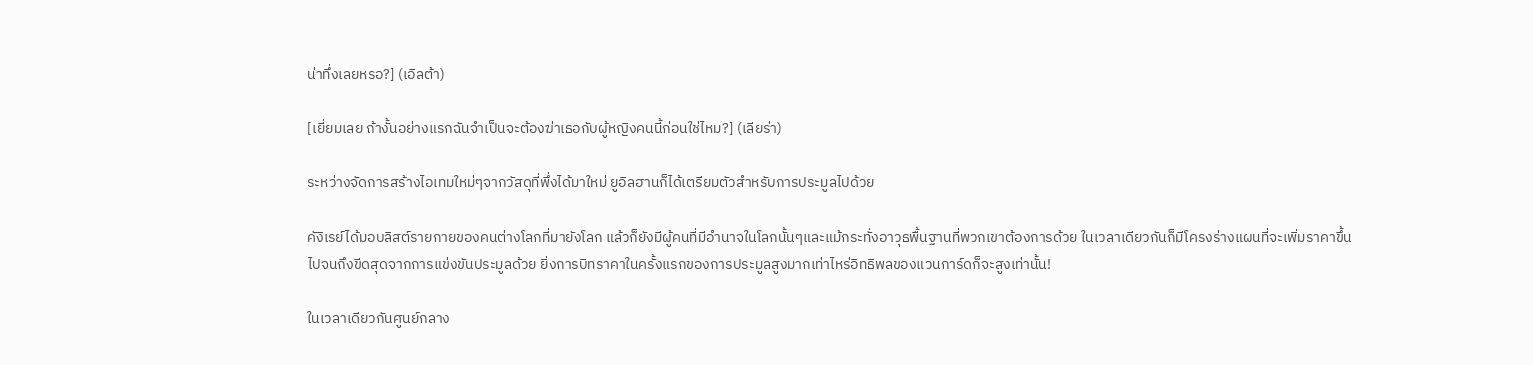น่าทึ่งเลยหรอ?] (เอิลต้า)

[เยี่ยมเลย ถ้างั้นอย่างแรกฉันจำเป็นจะต้องฆ่าเธอกับผู้หญิงคนนี้ก่อนใช่ไหม?] (เลียร่า)

ระหว่างจัดการสร้างไอเทมใหม่ๆจากวัสดุที่พึ่งได้มาใหม่ ยูอิลฮานก็ได้เตรียมตัวสำหรับการประมูลไปด้วย

คังิเรย์ได้มอบลิสต์รายกายของคนต่างโลกที่มายังโลก แล้วก็ยังมีผู้คนที่มีอำนาจในโลกนั้นๆและแม้กระทั่งอาวุธพื้นฐานที่พวกเขาต้องการด้วย ในเวลาเดียวกันก็มีโครงร่างแผนที่จะเพิ่มราคาขึ้นไปจนถึงขีดสุดจากการแข่งขันประมูลด้วย ยิ่งการบิทราคาในครั้งแรกของการประมูลสูงมากเท่าไหร่อิทธิพลของแวนการ์ดก็จะสูงเท่านั้น!

ในเวลาเดียวกันศูนย์กลาง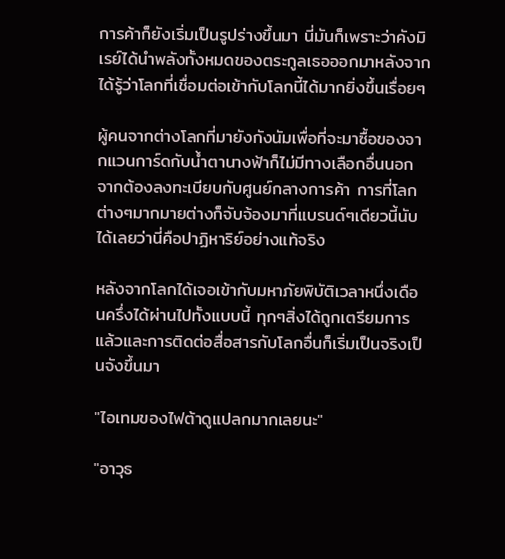การค้าก็ยังเริ่มเป็นรูปร่างขึ้นมา นี่มันก็เพราะว่าคังมิเรย์ได้นำพลังทั้งหมดของตระกูลเธอออกมาหลังจากได้รู้ว่าโลกที่เชื่อมต่อเข้ากับโลกนี้ได้มากยิ่งขึ้นเรื่อยๆ

ผู้คนจากต่างโลกที่มายังกังนัมเพื่อที่จะมาซื้อของจากแวนการ์ดกับน้ำตานางฟ้าก็ไม่มีทางเลือกอื่นนอกจากต้องลงทะเบียบกับศูนย์กลางการค้า การที่โลกต่างๆมากมายต่างก็จับจ้องมาที่แบรนด์ๆเดียวนี้นับได้เลยว่านี่คือปาฏิหาริย์อย่างแท้จริง

หลังจากโลกได้เจอเข้ากับมหาภัยพิบัติเวลาหนึ่งเดือนครึ่งได้ผ่านไปทั้งแบบนี้ ทุกๆสิ่งได้ถูกเตรียมการแล้วและการติดต่อสื่อสารกับโลกอื่นก็เริ่มเป็นจริงเป็นจังขึ้นมา

"ไอเทมของไฟต้าดูแปลกมากเลยนะ"

"อาวุธ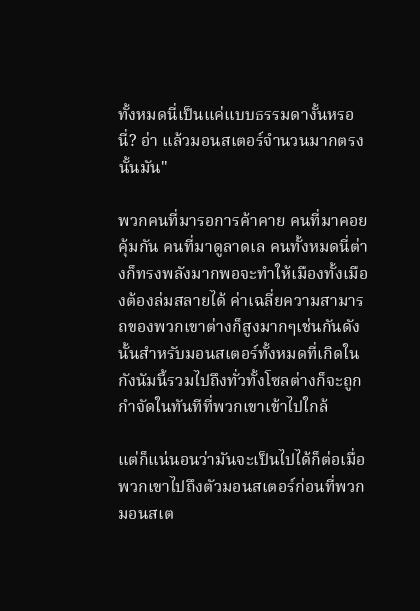ทั้งหมดนี่เป็นแค่แบบธรรมดางั้นหรอนี่? อ่า แล้วมอนสเตอร์จำนวนมากตรงนั้นมัน"

พวกคนที่มารอการค้าคาย คนที่มาคอยคุ้มกัน คนที่มาดูลาดเล คนทั้งหมดนี่ต่างก็ทรงพลังมากพอจะทำให้เมืองทั้งเมืองต้องล่มสลายได้ ค่าเฉลี่ยความสามารถของพวกเขาต่างก็สูงมากๆเช่นกันดังนั้นสำหรับมอนสเตอร์ทั้งหมดที่เกิดในกังนัมนี้รวมไปถึงทั่วทั้งโซลต่างก็จะถูกกำจัดในทันทีที่พวกเขาเข้าไปใกล้

แต่ก็แน่นอนว่ามันจะเป็นไปได้ก็ต่อเมื่อพวกเขาไปถึงตัวมอนสเตอร์ก่อนที่พวกมอนสเต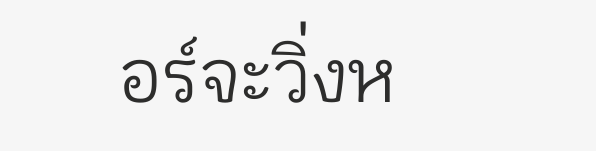อร์จะวิ่งห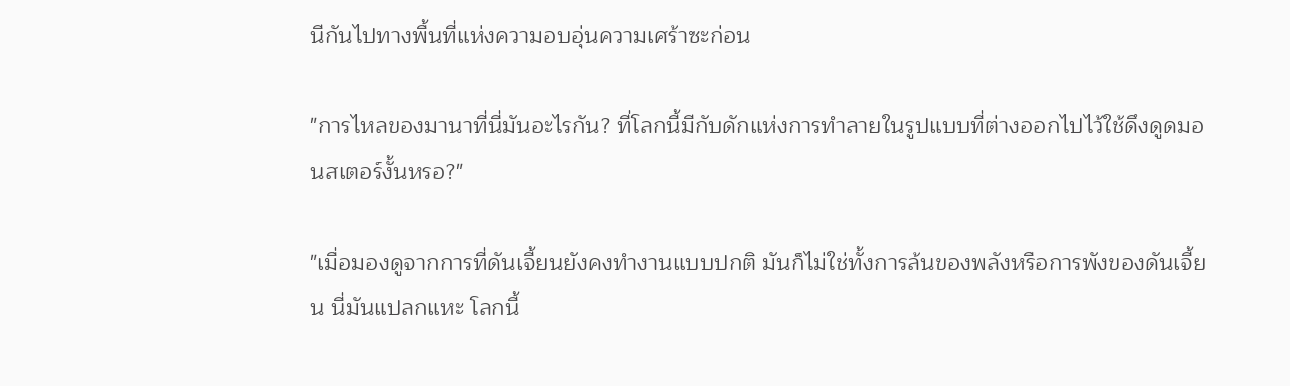นีกันไปทางพื้นที่แห่งความอบอุ่นความเศร้าซะก่อน

"การไหลของมานาที่นี่มันอะไรกัน? ที่โลกนี้มีกับดักแห่งการทำลายในรูปแบบที่ต่างออกไปไว้ใช้ดึงดูดมอนสเตอร์งั้นหรอ?"

"เมื่อมองดูจากการที่ดันเจี้ยนยังคงทำงานแบบปกติ มันก็ไม่ใช่ทั้งการล้นของพลังหรือการพังของดันเจี้ยน นี่มันแปลกแหะ โลกนี้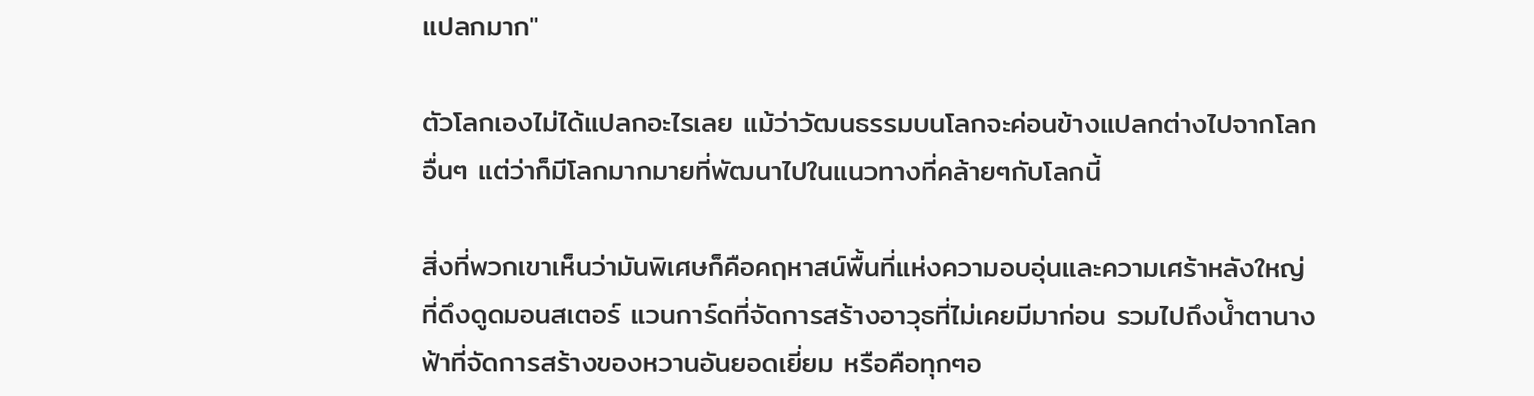แปลกมาก"

ตัวโลกเองไม่ได้แปลกอะไรเลย แม้ว่าวัฒนธรรมบนโลกจะค่อนข้างแปลกต่างไปจากโลกอื่นๆ แต่ว่าก็มีโลกมากมายที่พัฒนาไปในแนวทางที่คล้ายๆกับโลกนี้

สิ่งที่พวกเขาเห็นว่ามันพิเศษก็คือคฤหาสน์พื้นที่แห่งความอบอุ่นและความเศร้าหลังใหญ่ที่ดึงดูดมอนสเตอร์ แวนการ์ดที่จัดการสร้างอาวุธที่ไม่เคยมีมาก่อน รวมไปถึงน้ำตานางฟ้าที่จัดการสร้างของหวานอันยอดเยี่ยม หรือคือทุกๆอ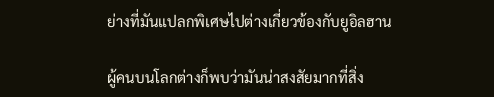ย่างที่มันแปลกพิเศษไปต่างเกี่ยวข้องกับยูอิลฮาน

ผู้คนบนโลกต่างก็พบว่ามันน่าสงสัยมากที่สิ่ง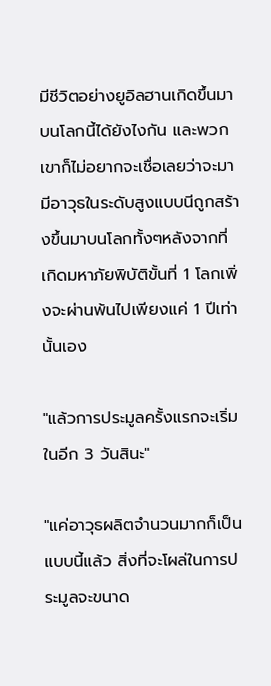มีชีวิตอย่างยูอิลฮานเกิดขึ้นมาบนโลกนี้ได้ยังไงกัน และพวกเขาก็ไม่อยากจะเชื่อเลยว่าจะมามีอาวุธในระดับสูงแบบนีถูกสร้างขึ้นมาบนโลกทั้งๆหลังจากที่เกิดมหาภัยพิบัติขั้นที่ 1 โลกเพิ่งจะผ่านพ้นไปเพียงแค่ 1 ปีเท่านั้นเอง

"แล้วการประมูลครั้งแรกจะเริ่มในอีก 3 วันสินะ"

"แค่อาวุธผลิตจำนวนมากก็เป็นแบบนี้แล้ว สิ่งที่จะโผล่ในการประมูลจะขนาด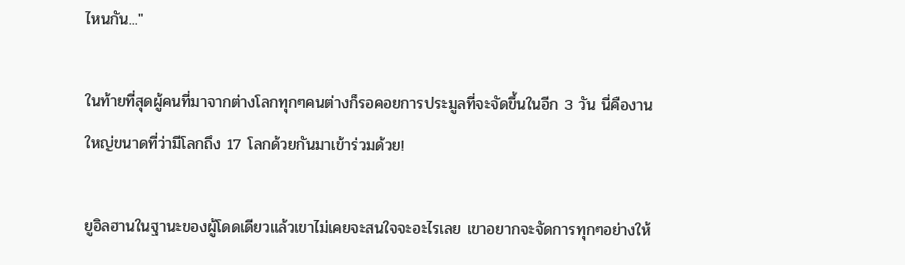ไหนกัน..."

ในท้ายที่สุดผู้คนที่มาจากต่างโลกทุกๆคนต่างก็รอคอยการประมูลที่จะจัดขึ้นในอีก 3 วัน นี่คืองานใหญ่ขนาดที่ว่ามีโลกถึง 17 โลกด้วยกันมาเข้าร่วมด้วย!

ยูอิลฮานในฐานะของผู้โดดเดียวแล้วเขาไม่เคยจะสนใจจะอะไรเลย เขาอยากจะจัดการทุกๆอย่างให้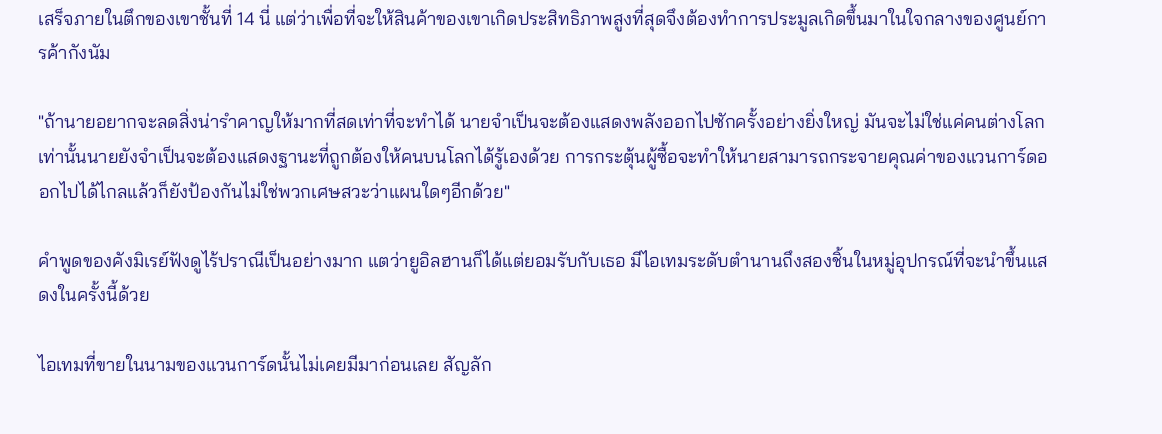เสร็จภายในตึกของเขาชั้นที่ 14 นี่ แต่ว่าเพื่อที่จะให้สินค้าของเขาเกิดประสิทธิภาพสูงที่สุดจึงต้องทำการประมูลเกิดขึ้นมาในใจกลางของศูนย์การค้ากังนัม

"ถ้านายอยากจะลดสิ่งน่ารำคาญให้มากที่สดเท่าที่จะทำได้ นายจำเป็นจะต้องแสดงพลังออกไปซักครั้งอย่างยิ่งใหญ่ มันจะไม่ใช่แค่คนต่างโลกเท่านั้นนายยังจำเป็นจะต้องแสดงฐานะที่ถูกต้องให้คนบนโลกได้รู้เองด้วย การกระตุ้นผู้ซื้อจะทำให้นายสามารถกระจายคุณค่าของแวนการ์ดออกไปได้ไกลแล้วก็ยังป้องกันไม่ใช่พวกเศษสวะว่าแผนใดๆอีกด้วย"

คำพูดของคังมิเรย์ฟังดูไร้ปราณีเป็นอย่างมาก แตว่ายูอิลฮานก็ได้แต่ยอมรับกับเธอ มีไอเทมระดับตำนานถึงสองชิ้นในหมู่อุปกรณ์ที่จะนำขึ้นแสดงในครั้งนี้ด้วย

ไอเทมที่ขายในนามของแวนการ์ดนั้นไม่เคยมีมาก่อนเลย สัญลัก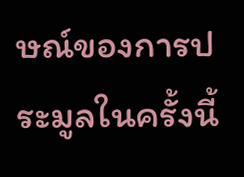ษณ์ของการประมูลในครั้งนี้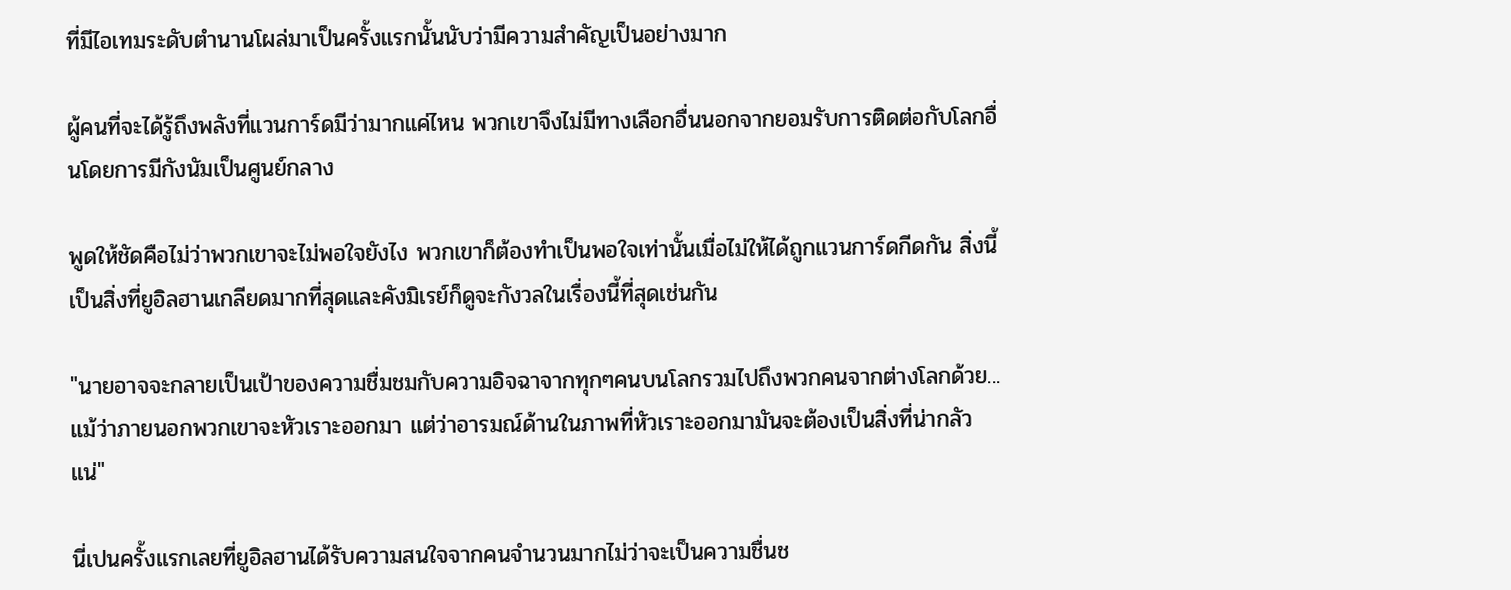ที่มีไอเทมระดับตำนานโผล่มาเป็นครั้งแรกนั้นนับว่ามีความสำคัญเป็นอย่างมาก

ผู้คนที่จะได้รู้ถึงพลังที่แวนการ์ดมีว่ามากแค่ไหน พวกเขาจึงไม่มีทางเลือกอื่นนอกจากยอมรับการติดต่อกับโลกอื่นโดยการมีกังนัมเป็นศูนย์กลาง

พูดให้ชัดคือไม่ว่าพวกเขาจะไม่พอใจยังไง พวกเขาก็ต้องทำเป็นพอใจเท่านั้นเมื่อไม่ให้ได้ถูกแวนการ์ดกีดกัน สิ่งนี้เป็นสิ่งที่ยูอิลฮานเกลียดมากที่สุดและคังมิเรย์ก็ดูจะกังวลในเรื่องนี้ที่สุดเช่นกัน

"นายอาจจะกลายเป็นเป้าของความชื่มชมกับความอิจฉาจากทุกๆคนบนโลกรวมไปถึงพวกคนจากต่างโลกด้วย... แม้ว่าภายนอกพวกเขาจะหัวเราะออกมา แต่ว่าอารมณ์ด้านในภาพที่หัวเราะออกมามันจะต้องเป็นสิ่งที่น่ากลัวแน่"

นี่เปนครั้งแรกเลยที่ยูอิลฮานได้รับความสนใจจากคนจำนวนมากไม่ว่าจะเป็นความชื่นช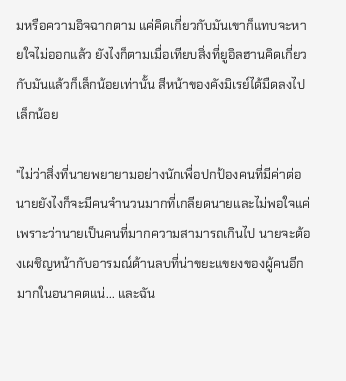มหรือความอิจฉากตาม แค่คิดเกี่ยวกับมันเขาก็แทบจะหายใจไม่ออกแล้ว ยังไงก็ตามเมื่อเทียบสิ่งที่ยูอิลฮานคิดเกี่ยวกับมันแล้วก็เล็กน้อยเท่านั้น สีหน้าของคังมิเรย์ได้มืดลงไปเล็กน้อย

"ไม่ว่าสิ่งที่นายพยายามอย่างนักเพื่อปกป้องคนที่มีค่าต่อนายยังไงก็จะมีคนจำนวนมากที่เกลียดนายและไม่พอใจแค่เพราะว่านายเป็นคนที่มากความสามารถเกินไป นายจะต้องเผชิญหน้ากับอารมณ์ด้านลบที่น่าขยะแขยงของผู้คนอีกมากในอนาคตแน่... และฉัน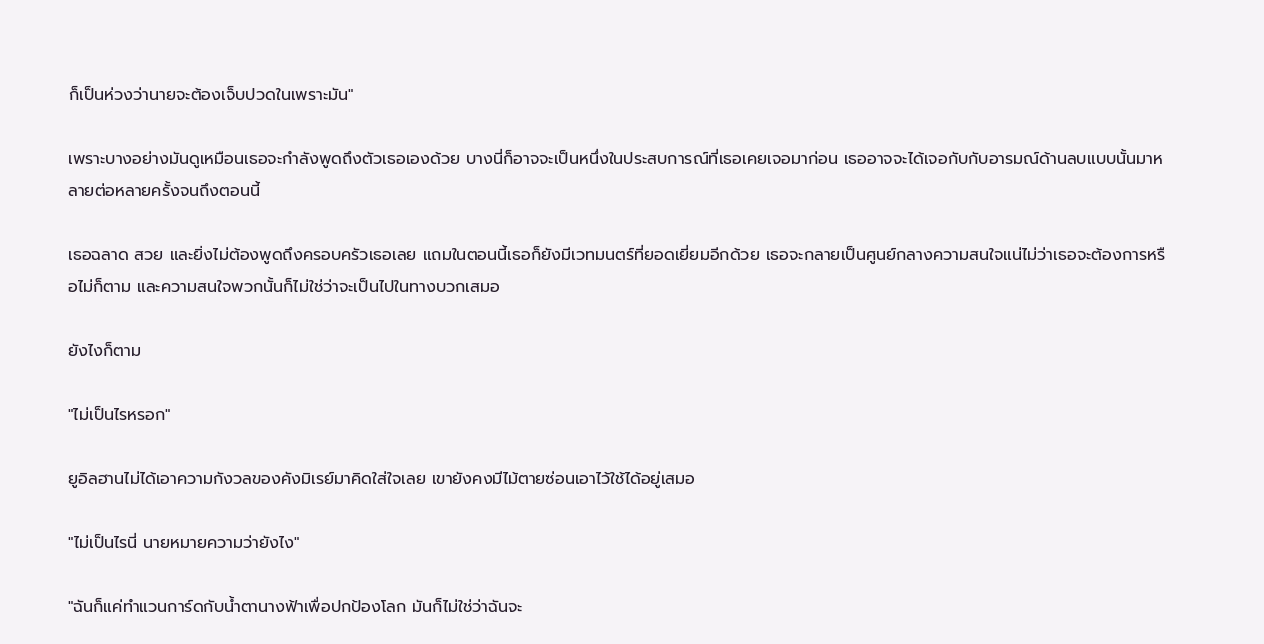ก็เป็นห่วงว่านายจะต้องเจ็บปวดในเพราะมัน"

เพราะบางอย่างมันดูเหมือนเธอจะกำลังพูดถึงตัวเธอเองด้วย บางนี่ก็อาจจะเป็นหนึ่งในประสบการณ์ที่เธอเคยเจอมาก่อน เธออาจจะได้เจอกับกับอารมณ์ด้านลบแบบนั้นมาหลายต่อหลายครั้งจนถึงตอนนี้

เธอฉลาด สวย และยิ่งไม่ต้องพูดถึงครอบครัวเธอเลย แถมในตอนนี้เธอก็ยังมีเวทมนตร์ที่ยอดเยี่ยมอีกด้วย เธอจะกลายเป็นศูนย์กลางความสนใจแน่ไม่ว่าเธอจะต้องการหรือไม่ก็ตาม และความสนใจพวกนั้นก็ไม่ใช่ว่าจะเป็นไปในทางบวกเสมอ

ยังไงก็ตาม

"ไม่เป็นไรหรอก"

ยูอิลฮานไม่ได้เอาความกังวลของคังมิเรย์มาคิดใส่ใจเลย เขายังคงมีไม้ตายซ่อนเอาไว้ใช้ได้อยู่เสมอ

"ไม่เป็นไรนี่ นายหมายความว่ายังไง"

"ฉันก็แค่ทำแวนการ์ดกับน้ำตานางฟ้าเพื่อปกป้องโลก มันก็ไม่ใช่ว่าฉันจะ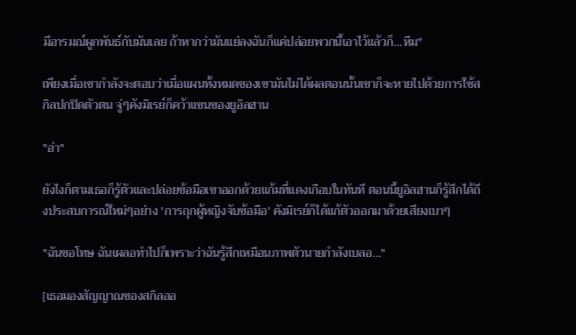มีอารมณ์ผูกพันธ์กับมันเลย ถ้าหากว่ามันแย่ลงฉันก็แค่ปล่อยพวกนี้เอาไว้แล้วก็...หืม"

เพียงเมื่อเขากำลังจะตอบว่าเมื่อแผนทั้งหมดของเขามันไม่ได้ผลตอนนั้นเขาก็จะหายไปด้วยการใช้สกิลปกปิดตัวตน จู่ๆคังมิเรย์ก็คว้าแขนของยูอิลฮาน

"อ่า"

ยังไงก็ตามเธอก็รู้ตัวและปล่อยข้อมือเขาออกด้วยแก้มที่แดงเกือบในทันที ตอนนี้ยูอิลฮานก็รู้สึกได้ถึงประสบการณ์ใหม่ๆอย่าง 'การถุกผู้หญิงจับข้อมือ' คังมิเรย์ก็ได้แก้ตัวออกมาด้วยเสียงเบาๆ

"ฉันขอโทษ ฉันเผลอทำไปก็เพราะว่าฉันรู้สึกเหมือนภาพตัวนายกำลังเบลอ..."

[เธอมองสัญญาณของสกิลออ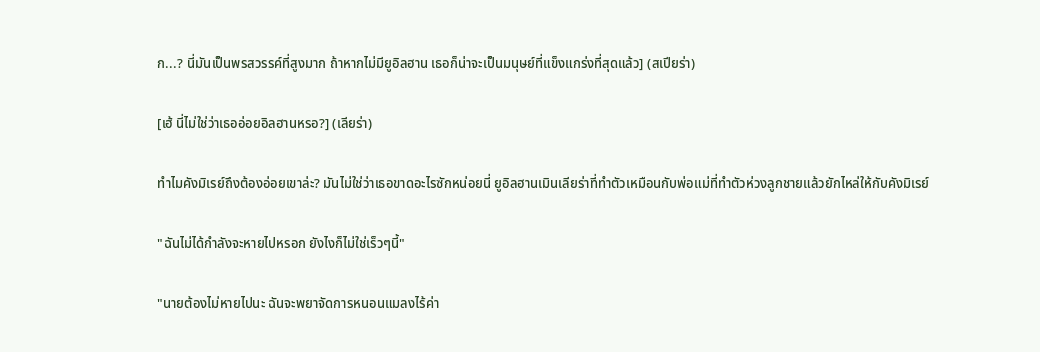ก...? นี่มันเป็นพรสวรรค์ที่สูงมาก ถ้าหากไม่มียูอิลฮาน เธอก็น่าจะเป็นมนุษย์ที่แข็งแกร่งที่สุดแล้ว] (สเปียร่า)

[เฮ้ นี่ไม่ใช่ว่าเธออ่อยอิลฮานหรอ?] (เลียร่า)

ทำไมคังมิเรย์ถึงต้องอ่อยเขาล่ะ? มันไม่ใช่ว่าเธอขาดอะไรซักหน่อยนี่ ยูอิลฮานเมินเลียร่าที่ทำตัวเหมือนกับพ่อแม่ที่ทำตัวห่วงลูกชายแล้วยักไหล่ให้กับคังมิเรย์

"ฉันไม่ได้กำลังจะหายไปหรอก ยังไงก็ไม่ใช่เร็วๆนี้"

"นายต้องไม่หายไปนะ ฉันจะพยาจัดการหนอนแมลงไร้ค่า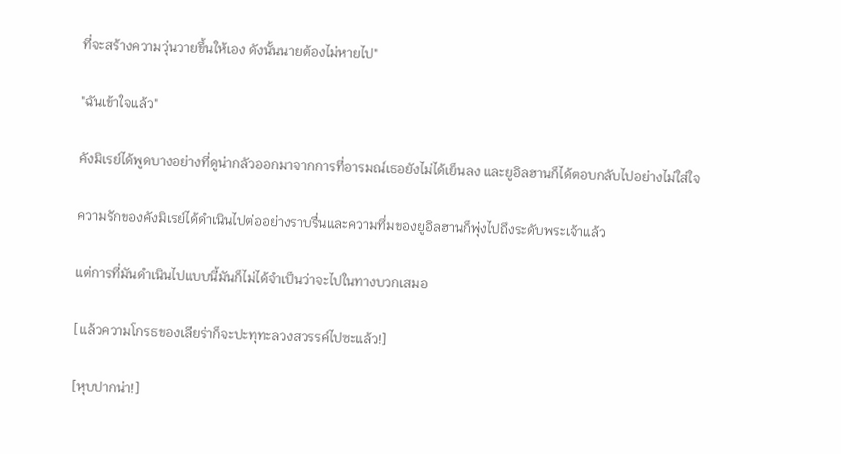ที่จะสร้างความวุ่นวายขึ้นให้เอง ดังนั้นนายต้องไม่หายไป"

"ฉันเข้าใจแล้ว"

คังมิเรย์ได้พูดบางอย่างที่ดูน่ากลัวออกมาจากการที่อารมณ์เธอยังไม่ได้เย็นลง และยูอิลฮานก็ได้ตอบกลับไปอย่างไม่ใส่ใจ

ความรักของคังมิเรย์ได้ดำเนินไปต่ออย่างราบรื่นและความทึ่มของยูอิลฮานก็พุ่งไปถึงระดับพระเจ้าแล้ว

แต่การที่มันดำเนินไปแบบนี้มันก็ไม่ได้จำเป็นว่าจะไปในทางบวกเสมอ

[แล้วความโกรธของเลียร่าก็จะปะทุทะลวงสวรรค์ไปซะแล้ว!]

[หุบปากน่า!]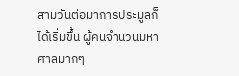สามวันต่อมาการประมูลก็ได้เริ่มขึ้น ผู้คนจำนวนมหาศาลมากๆ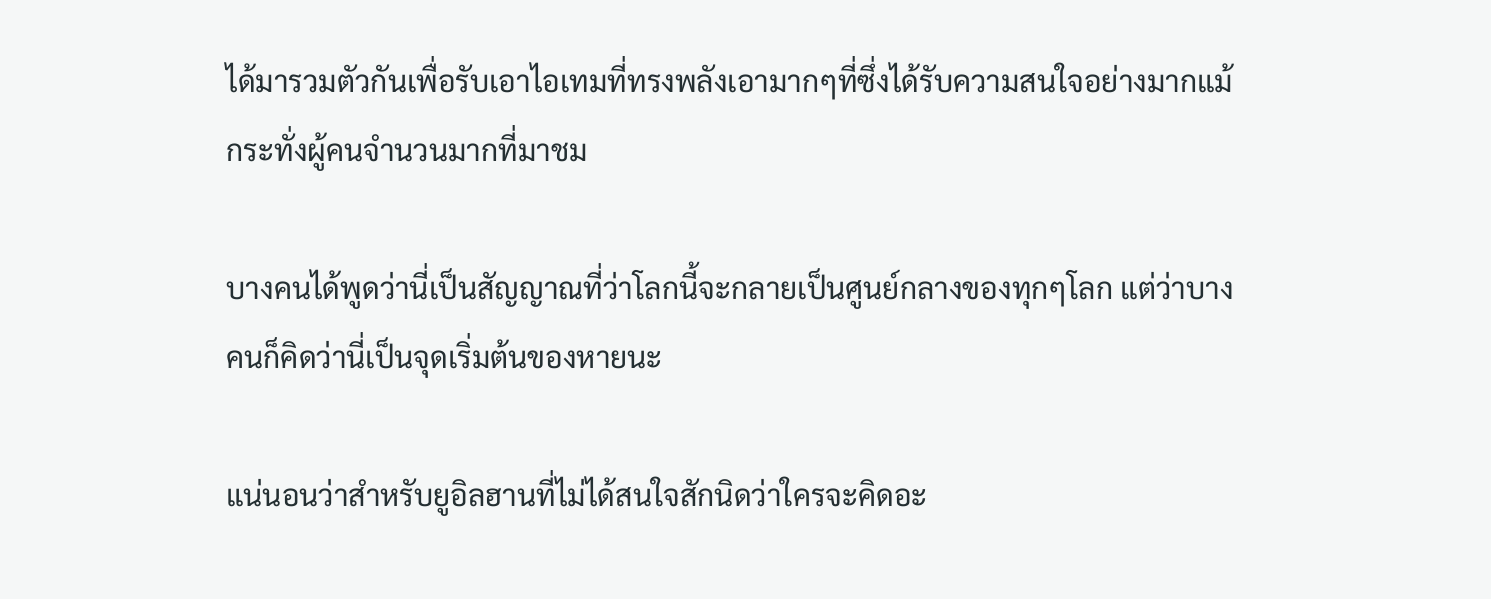ได้มารวมตัวกันเพื่อรับเอาไอเทมที่ทรงพลังเอามากๆที่ซึ่งได้รับความสนใจอย่างมากแม้กระทั่งผู้คนจำนวนมากที่มาชม

บางคนได้พูดว่านี่เป็นสัญญาณที่ว่าโลกนี้จะกลายเป็นศูนย์กลางของทุกๆโลก แต่ว่าบางคนก็คิดว่านี่เป็นจุดเริ่มต้นของหายนะ

แน่นอนว่าสำหรับยูอิลฮานที่ไม่ได้สนใจสักนิดว่าใครจะคิดอะ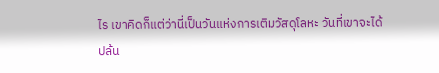ไร เขาคิดก็แต่ว่านี่เป็นวันแห่งการเติมวัสดุโลหะ วันที่เขาจะได้ปล้น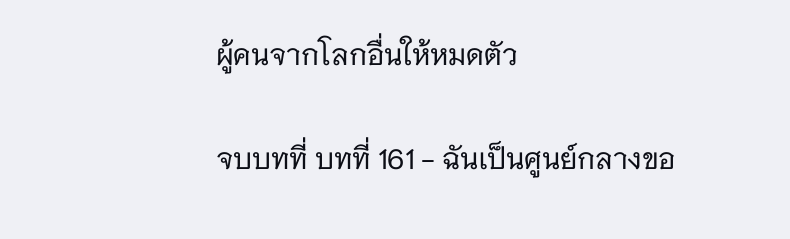ผู้คนจากโลกอื่นให้หมดตัว

จบบทที่ บทที่ 161 - ฉันเป็นศูนย์กลางขอ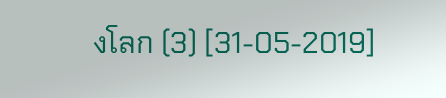งโลก (3) [31-05-2019]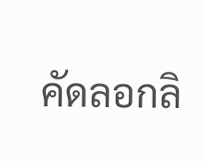คัดลอกลิ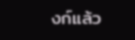งก์แล้ว